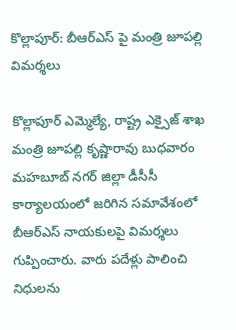కొల్లాపూర్: బీఆర్ఎస్ పై మంత్రి జూపల్లి విమర్శలు

కొల్లాపూర్ ఎమ్మెల్యే, రాష్ట్ర ఎక్సైజ్ శాఖ మంత్రి జూపల్లి కృష్ణారావు బుధవారం మహబూబ్ నగర్ జిల్లా డీసీసీ కార్యాలయంలో జరిగిన సమావేశంలో బీఆర్ఎస్ నాయకులపై విమర్శలు గుప్పించారు. వారు పదేళ్లు పాలించి నిధులను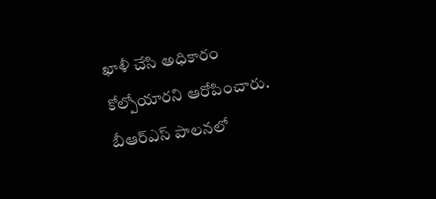ఖాళీ చేసి అధికారం కోల్పోయారని ఆరోపించారు. బీఆర్ఎస్ పాలనలో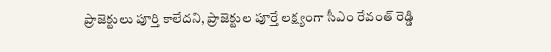ప్రాజెక్టులు పూర్తి కాలేదని, ప్రాజెక్టుల పూర్తే లక్ష్యంగా సీఎం రేవంత్ రెడ్డి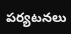పర్యటనలు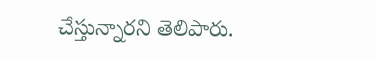చేస్తున్నారని తెలిపారు.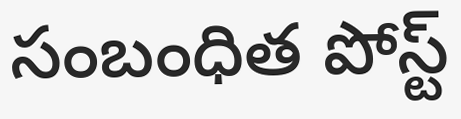సంబంధిత పోస్ట్